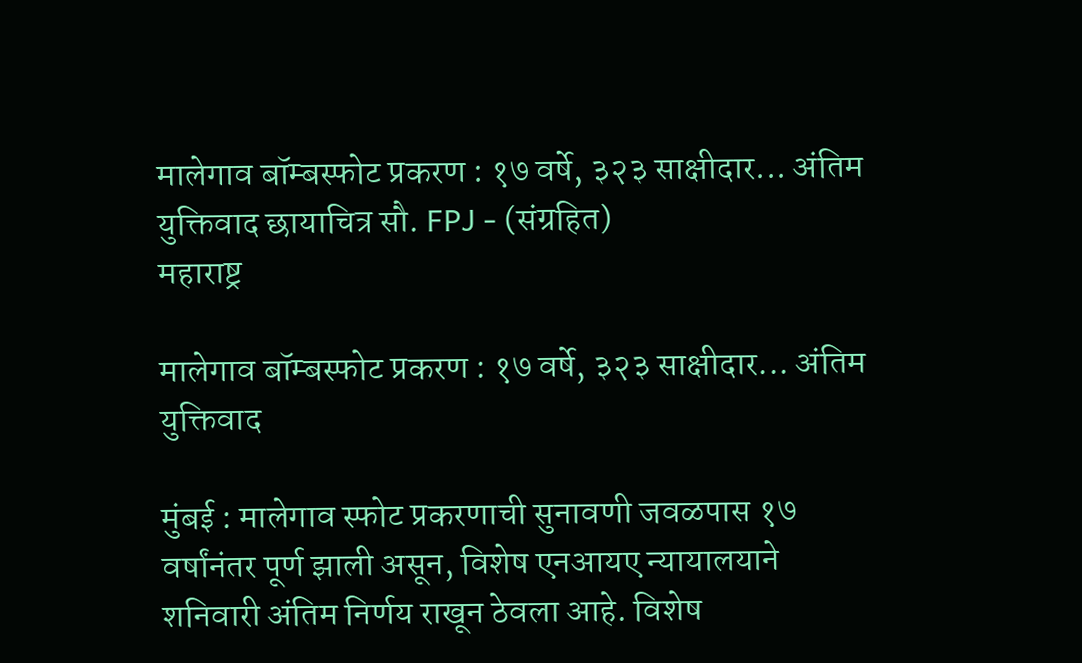मालेगाव बॉम्बस्फोट प्रकरण : १७ वर्षे, ३२३ साक्षीदार... अंतिम युक्तिवाद छायाचित्र सौ. FPJ - (संग्रहित)
महाराष्ट्र

मालेगाव बॉम्बस्फोट प्रकरण : १७ वर्षे, ३२३ साक्षीदार... अंतिम युक्तिवाद

मुंबई : मालेगाव स्फोट प्रकरणाची सुनावणी जवळपास १७ वर्षांनंतर पूर्ण झाली असून, विशेष एनआयए न्यायालयाने शनिवारी अंतिम निर्णय राखून ठेवला आहे. विशेष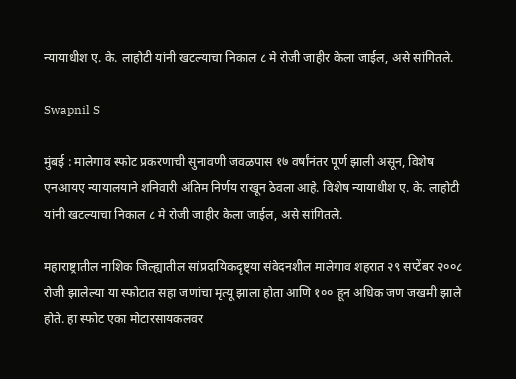न्यायाधीश ए. के. लाहोटी यांनी खटल्याचा निकाल ८ मे रोजी जाहीर केला जाईल, असे सांगितले.

Swapnil S

मुंबई : मालेगाव स्फोट प्रकरणाची सुनावणी जवळपास १७ वर्षांनंतर पूर्ण झाली असून, विशेष एनआयए न्यायालयाने शनिवारी अंतिम निर्णय राखून ठेवला आहे. विशेष न्यायाधीश ए. के. लाहोटी यांनी खटल्याचा निकाल ८ मे रोजी जाहीर केला जाईल, असे सांगितले.

महाराष्ट्रातील नाशिक जिल्ह्यातील सांप्रदायिकदृष्ट्या संवेदनशील मालेगाव शहरात २९ सप्टेंबर २००८ रोजी झालेल्या या स्फोटात सहा जणांचा मृत्यू झाला होता आणि १०० हून अधिक जण जखमी झाले होते. हा स्फोट एका मोटारसायकलवर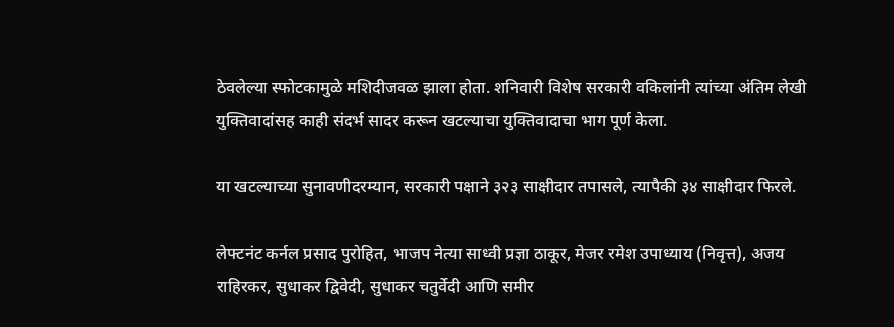ठेवलेल्या स्फोटकामुळे मशिदीजवळ झाला होता. शनिवारी विशेष सरकारी वकिलांनी त्यांच्या अंतिम लेखी युक्तिवादांसह काही संदर्भ सादर करून खटल्याचा युक्तिवादाचा भाग पूर्ण केला.

या खटल्याच्या सुनावणीदरम्यान, सरकारी पक्षाने ३२३ साक्षीदार तपासले, त्यापैकी ३४ साक्षीदार फिरले.

लेफ्टनंट कर्नल प्रसाद पुरोहित, भाजप नेत्या साध्वी प्रज्ञा ठाकूर, मेजर रमेश उपाध्याय (निवृत्त), अजय राहिरकर, सुधाकर द्विवेदी, सुधाकर चतुर्वेदी आणि समीर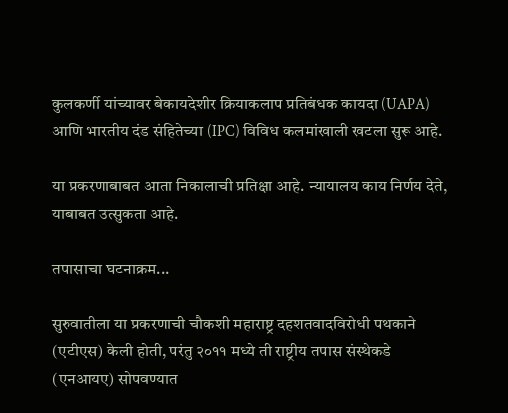कुलकर्णी यांच्यावर बेकायदेशीर क्रियाकलाप प्रतिबंधक कायदा (UAPA) आणि भारतीय दंड संहितेच्या (IPC) विविध कलमांखाली खटला सुरू आहे.

या प्रकरणाबाबत आता निकालाची प्रतिक्षा आहे. न्यायालय काय निर्णय देते, याबाबत उत्सुकता आहे.

तपासाचा घटनाक्रम...

सुरुवातीला या प्रकरणाची चौकशी महाराष्ट्र दहशतवादविरोधी पथकाने (एटीएस) केली होती, परंतु २०११ मध्ये ती राष्ट्रीय तपास संस्थेकडे (एनआयए) सोपवण्यात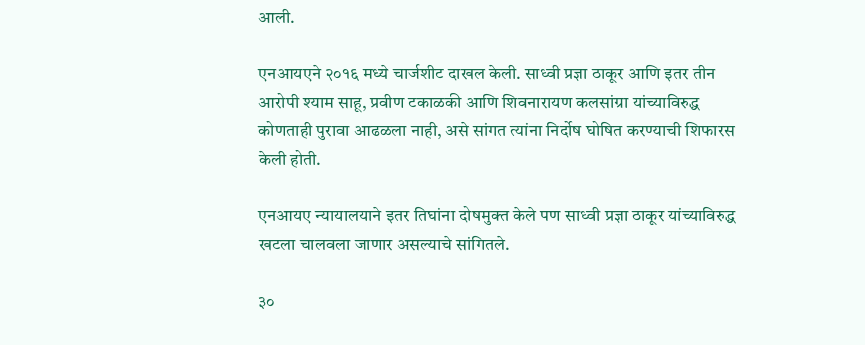आली.

एनआयएने २०१६ मध्ये चार्जशीट दाखल केली. साध्वी प्रज्ञा ठाकूर आणि इतर तीन आरोपी श्याम साहू, प्रवीण टकाळकी आणि शिवनारायण कलसांग्रा यांच्याविरुद्ध कोणताही पुरावा आढळला नाही, असे सांगत त्यांना निर्दोष घोषित करण्याची शिफारस केली होती.

एनआयए न्यायालयाने इतर तिघांना दोषमुक्त केले पण साध्वी प्रज्ञा ठाकूर यांच्याविरुद्ध खटला चालवला जाणार असल्याचे सांगितले.

३०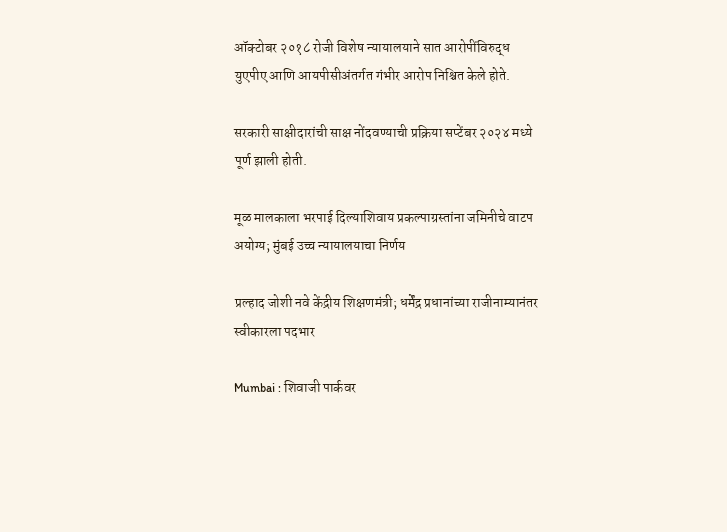ऑक्टोबर २०१८ रोजी विशेष न्यायालयाने सात आरोपींविरुद्ध युएपीए आणि आयपीसीअंतर्गत गंभीर आरोप निश्चित केले होते.

सरकारी साक्षीदारांची साक्ष नोंदवण्याची प्रक्रिया सप्टेंबर २०२४ मध्ये पूर्ण झाली होती.

मूळ मालकाला भरपाई दिल्याशिवाय प्रकल्पाग्रस्तांना जमिनीचे वाटप अयोग्य; मुंबई उच्च न्यायालयाचा निर्णय

प्रल्हाद जोशी नवे केंद्रीय शिक्षणमंत्री; धर्मेंद्र प्रधानांच्या राजीनाम्यानंतर स्वीकारला पदभार

Mumbai : शिवाजी पार्कवर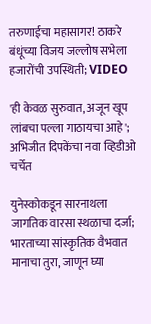तरुणाईचा महासागर! ठाकरे बंधूंच्या विजय जल्लोष सभेला हजारोंची उपस्थिती; VIDEO

'ही केवळ सुरुवात, अजून खूप लांबचा पल्ला गाठायचा आहे'; अभिजीत दिपकेंचा नवा व्हिडीओ चर्चेत

युनेस्कोकडून सारनाथला जागतिक वारसा स्थळाचा दर्जा; भारताच्या सांस्कृतिक वैभवात मानाचा तुरा, जाणून घ्या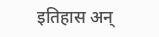इतिहास अन्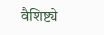वैशिष्ट्ये